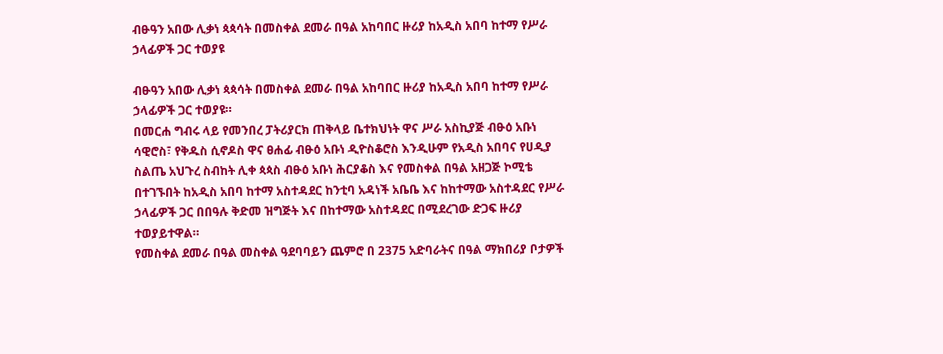ብፁዓን አበው ሊቃነ ጳጳሳት በመስቀል ደመራ በዓል አከባበር ዙሪያ ከአዲስ አበባ ከተማ የሥራ ኃላፊዎች ጋር ተወያዩ

ብፁዓን አበው ሊቃነ ጳጳሳት በመስቀል ደመራ በዓል አከባበር ዙሪያ ከአዲስ አበባ ከተማ የሥራ ኃላፊዎች ጋር ተወያዩ።
በመርሐ ግብሩ ላይ የመንበረ ፓትሪያርክ ጠቅላይ ቤተክህነት ዋና ሥራ አስኪያጅ ብፁዕ አቡነ ሳዊሮስ፣ የቅዱስ ሲኖዶስ ዋና ፀሐፊ ብፁዕ አቡነ ዲዮስቆሮስ እንዲሁም የአዲስ አበባና የሀዲያ ስልጤ አህጉረ ስብከት ሊቀ ጳጳስ ብፁዕ አቡነ ሕርያቆስ እና የመስቀል በዓል አዘጋጅ ኮሚቴ በተገኙበት ከአዲስ አበባ ከተማ አስተዳደር ከንቲባ አዳነች አቤቤ እና ከከተማው አስተዳደር የሥራ ኃላፊዎች ጋር በበዓሉ ቅድመ ዝግጅት እና በከተማው አስተዳደር በሚደረገው ድጋፍ ዙሪያ ተወያይተዋል።
የመስቀል ደመራ በዓል መስቀል ዓደባባይን ጨምሮ በ 2375 አድባራትና በዓል ማክበሪያ ቦታዎች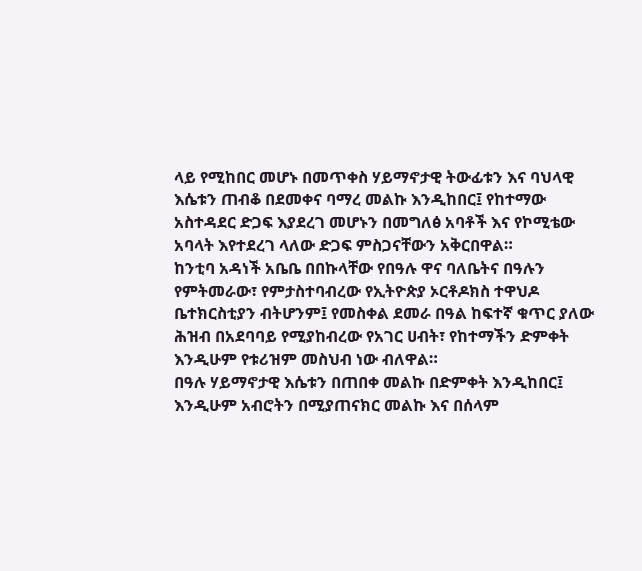ላይ የሚከበር መሆኑ በመጥቀስ ሃይማኖታዊ ትውፊቱን እና ባህላዊ እሴቱን ጠብቆ በደመቀና ባማረ መልኩ እንዲከበር፤ የከተማው አስተዳደር ድጋፍ እያደረገ መሆኑን በመግለፅ አባቶች እና የኮሚቴው አባላት እየተደረገ ላለው ድጋፍ ምስጋናቸውን አቅርበዋል።
ከንቲባ አዳነች አቤቤ በበኩላቸው የበዓሉ ዋና ባለቤትና በዓሉን የምትመራው፣ የምታስተባብረው የኢትዮጵያ ኦርቶዶክስ ተዋህዶ ቤተክርስቲያን ብትሆንም፤ የመስቀል ደመራ በዓል ከፍተኛ ቁጥር ያለው ሕዝብ በአደባባይ የሚያከብረው የአገር ሀብት፣ የከተማችን ድምቀት እንዲሁም የቱሪዝም መስህብ ነው ብለዋል።
በዓሉ ሃይማኖታዊ እሴቱን በጠበቀ መልኩ በድምቀት እንዲከበር፤ እንዲሁም አብሮትን በሚያጠናክር መልኩ እና በሰላም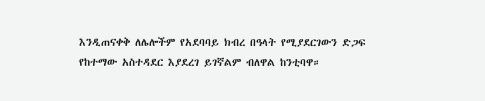እንዲጠናቀቅ ለሌሎችም የአደባባይ ክብረ በዓላት የሚያደርገውን ድጋፍ የከተማው አስተዳደር እያደረገ ይገኛልም ብለዋል ከንቲባዋ።